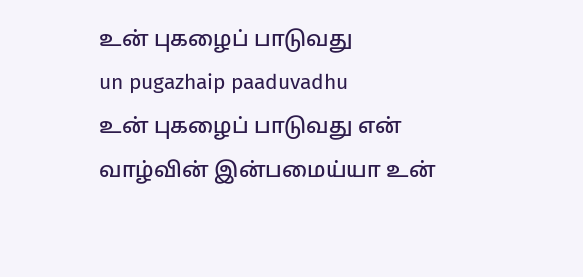உன் புகழைப் பாடுவது
un pugazhaip paaduvadhu
உன் புகழைப் பாடுவது என் வாழ்வின் இன்பமைய்யா உன்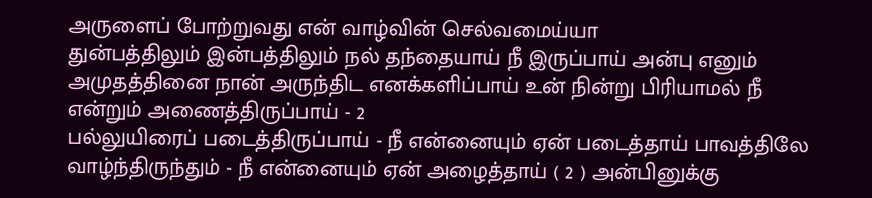அருளைப் போற்றுவது என் வாழ்வின் செல்வமைய்யா
துன்பத்திலும் இன்பத்திலும் நல் தந்தையாய் நீ இருப்பாய் அன்பு எனும் அமுதத்தினை நான் அருந்திட எனக்களிப்பாய் உன் நின்று பிரியாமல் நீ என்றும் அணைத்திருப்பாய் - 2
பல்லுயிரைப் படைத்திருப்பாய் - நீ என்னையும் ஏன் படைத்தாய் பாவத்திலே வாழ்ந்திருந்தும் - நீ என்னையும் ஏன் அழைத்தாய் ( 2 ) அன்பினுக்கு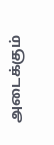அடைக்கும்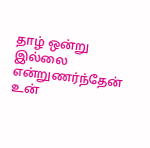தாழ் ஒன்று இல்லை என்றுணர்ந்தேன் உன்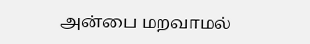அன்பை மறவாமல்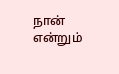நான் என்றும்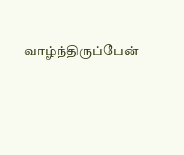வாழ்ந்திருப்பேன்